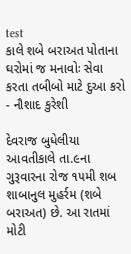test
કાલે શબે બરાઅત પોતાના ઘરોમાં જ મનાવોઃ સેવા કરતા તબીબો માટે દુઆ કરો - નૌશાદ કુરેશી

દેવરાજ બુધેલીયા
આવતીકાલે તા.૯ના ગુરૂવારના રોજ ૧૫મી શબ શાબાનુલ મુહર્રમ (શબે બરાઅત) છે. આ રાતમાં મોટી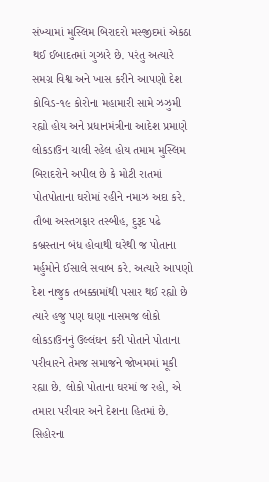સંખ્યામાં મુસ્લિમ બિરાદરો મસ્જીદમાં એકઠા થઈ ઈબાદતમાં ગુઝારે છે. પરંતુ અત્યારે સમગ્ર વિશ્વ અને ખાસ કરીને આપણો દેશ કોવિડ-૧૯ કોરોના મહામારી સામે ઝઝુમી રહ્યો હોય અને પ્રધાનમંત્રીના આદેશ પ્રમાણે લોકડાઉન ચાલી રહેલ હોય તમામ મુસ્લિમ બિરાદરોને અપીલ છે કે મોટી રાતમાં પોતપોતાના ઘરોમાં રહીને નમાઝ અદા કરે. તૌબા અસ્તગફાર તસ્બીહ, દુરૂદ પઢે કબ્રસ્તાન બંધ હોવાથી ઘરેથી જ પોતાના મર્હુમોને ઈસાલે સવાબ કરે. અત્યારે આપણો દેશ નાજુક તબક્કામાંથી પસાર થઈ રહ્યો છે ત્યારે હજુ પણ ઘણા નાસમજ લોકો લોકડાઉનનું ઉલ્લંઘન કરી પોતાને પોતાના પરીવારને તેમજ સમાજને જોખમમાં મૂકી રહ્યા છે. લોકો પોતાના ઘરમાં જ રહો, એ તમારા પરીવાર અને દેશના હિતમાં છે. સિહોરના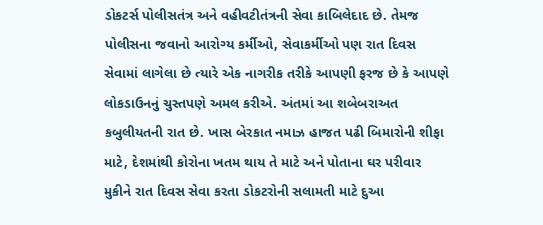ડોકટર્સ પોલીસતંત્ર અને વહીવટીતંત્રની સેવા કાબિલેદાદ છે. તેમજ પોલીસના જવાનો આરોગ્ય કર્મીઓ, સેવાકર્મીઓ પણ રાત દિવસ સેવામાં લાગેલા છે ત્યારે એક નાગરીક તરીકે આપણી ફરજ છે કે આપણે લોકડાઉનનું ચુસ્તપણે અમલ કરીએ. અંતમાં આ શબેબરાઅત કબુલીયતની રાત છે. ખાસ બેરકાત નમાઝ હાજત પઢી બિમારોની શીફા માટે, દેશમાંથી કોરોના ખતમ થાય તે માટે અને પોતાના ઘર પરીવાર મુકીને રાત દિવસ સેવા કરતા ડોકટરોની સલામતી માટે દુઆ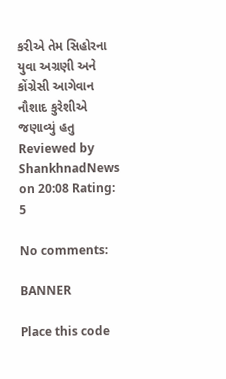કરીએ તેમ સિહોરના યુવા અગ્રણી અને કોંગ્રેસી આગેવાન નૌશાદ કુરેશીએ જણાવ્યું હતુ
Reviewed by ShankhnadNews on 20:08 Rating: 5

No comments:

BANNER

Place this code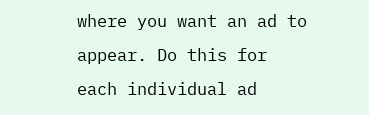where you want an ad to appear. Do this for each individual ad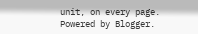unit, on every page.
Powered by Blogger.